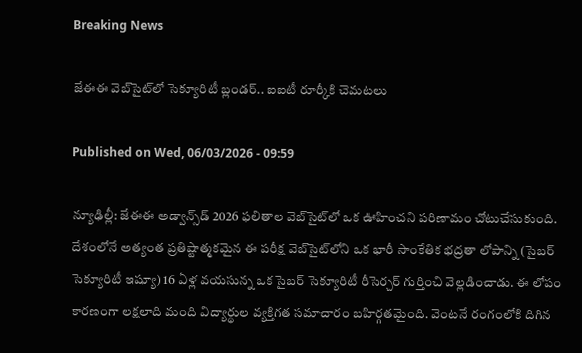Breaking News

జేఈఈ వెబ్‌సైట్‌లో సెక్యూరిటీ బ్లండర్.. ఐఐటీ రూర్కీకి చెమటలు

Published on Wed, 06/03/2026 - 09:59

న్యూఢిల్లీ: జేఈఈ అడ్వాన్స్‌డ్ 2026 ఫలితాల వెబ్‌సైట్‌లో ఒక ఊహించని పరిణామం చోటుచేసుకుంది. దేశంలోనే అత్యంత ప్రతిష్టాత్మకమైన ఈ పరీక్ష వెబ్‌సైట్‌లోని ఒక భారీ సాంకేతిక భద్రతా లోపాన్ని (సైబర్ సెక్యూరిటీ ఇష్యూ) 16 ఏళ్ల వయసున్న ఒక సైబర్ సెక్యూరిటీ రీసెర్చర్ గుర్తించి వెల్లడించాడు. ఈ లోపం కారణంగా లక్షలాది మంది విద్యార్థుల వ్యక్తిగత సమాచారం బహిర్గతమైంది. వెంటనే రంగంలోకి దిగిన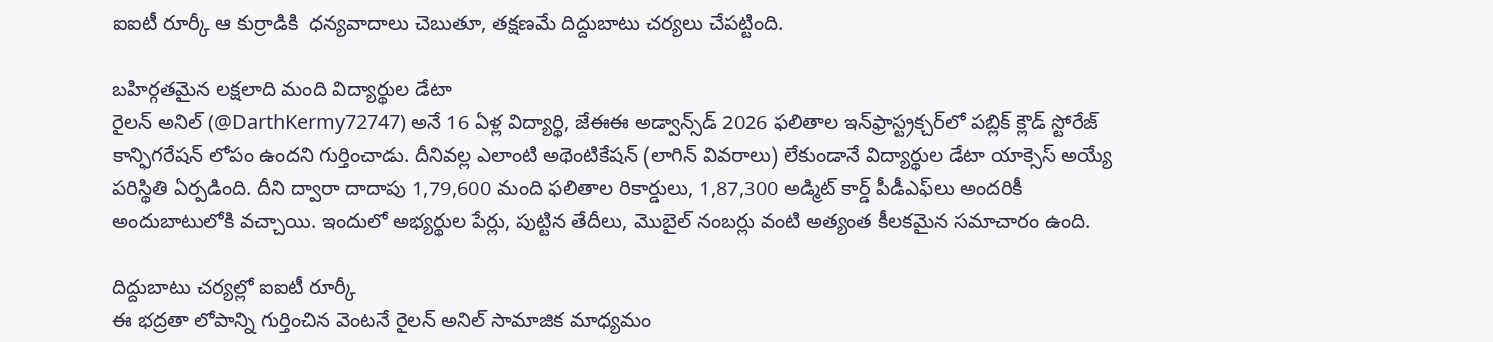ఐఐటీ రూర్కీ ఆ కుర్రాడికి  ధన్యవాదాలు చెబుతూ, తక్షణమే దిద్దుబాటు చర్యలు చేపట్టింది.

బహిర్గతమైన లక్షలాది మంది విద్యార్థుల డేటా
రైలన్ అనిల్ (@DarthKermy72747) అనే 16 ఏళ్ల విద్యార్థి, జేఈఈ అడ్వాన్స్‌డ్ 2026 ఫలితాల ఇన్‌ఫ్రాస్ట్రక్చర్‌లో పబ్లిక్ క్లౌడ్ స్టోరేజ్ కాన్ఫిగరేషన్ లోపం ఉందని గుర్తించాడు. దీనివల్ల ఎలాంటి అథెంటికేషన్ (లాగిన్ వివరాలు) లేకుండానే విద్యార్థుల డేటా యాక్సెస్ అయ్యే పరిస్థితి ఏర్పడింది. దీని ద్వారా దాదాపు 1,79,600 మంది ఫలితాల రికార్డులు, 1,87,300 అడ్మిట్ కార్డ్ పీడీఎఫ్‌లు అందరికీ అందుబాటులోకి వచ్చాయి. ఇందులో అభ్యర్థుల పేర్లు, పుట్టిన తేదీలు, మొబైల్ నంబర్లు వంటి అత్యంత కీలకమైన సమాచారం ఉంది.

దిద్దుబాటు చర్యల్లో ఐఐటీ రూర్కీ
ఈ భద్రతా లోపాన్ని గుర్తించిన వెంటనే రైలన్ అనిల్ సామాజిక మాధ్యమం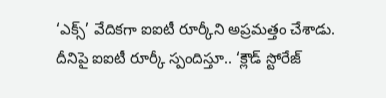‘ఎక్స్‌’ వేదికగా ఐఐటీ రూర్కీని అప్రమత్తం చేశాడు. దీనిపై ఐఐటీ రూర్కీ స్పందిస్తూ.. ‘క్లౌడ్ స్టోరేజ్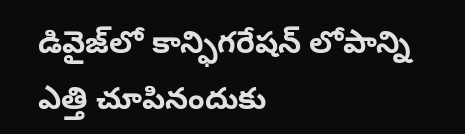డివైజ్‌లో కాన్ఫిగరేషన్ లోపాన్ని ఎత్తి చూపినందుకు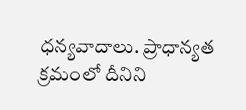ధన్యవాదాలు. ప్రాధాన్యత క్రమంలో దీనిని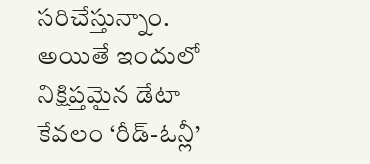సరిచేస్తున్నాం. అయితే ఇందులో నిక్షిప్తమైన డేటా కేవలం ‘రీడ్-ఓన్లీ’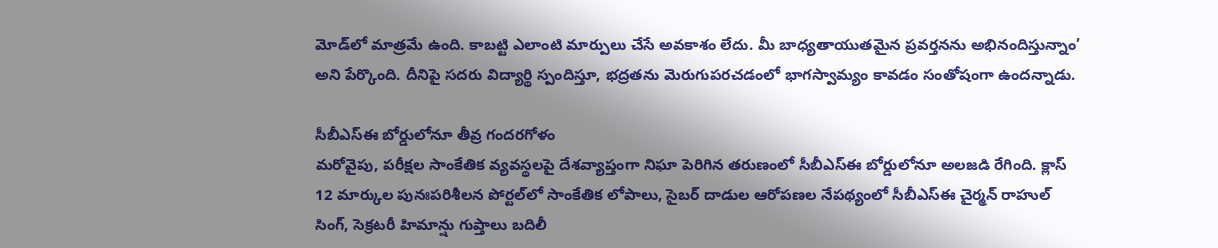మోడ్‌లో మాత్రమే ఉంది. కాబట్టి ఎలాంటి మార్పులు చేసే అవకాశం లేదు. మీ బాధ్యతాయుతమైన ప్రవర్తనను అభినందిస్తున్నాం’ అని పేర్కొంది. దీనిపై సదరు విద్యార్థి స్పందిస్తూ, భద్రతను మెరుగుపరచడంలో భాగస్వామ్యం కావడం సంతోషంగా ఉందన్నాడు.

సీబీఎస్‌ఈ బోర్డులోనూ తీవ్ర గందరగోళం
మరోవైపు, పరీక్షల సాంకేతిక వ్యవస్థలపై దేశవ్యాప్తంగా నిఘా పెరిగిన తరుణంలో సీబీఎస్‌ఈ బోర్డులోనూ అలజడి రేగింది. క్లాస్ 12 మార్కుల పునఃపరిశీలన పోర్టల్‌లో సాంకేతిక లోపాలు, సైబర్ దాడుల ఆరోపణల నేపథ్యంలో సీబీఎస్‌ఈ చైర్మన్ రాహుల్ సింగ్, సెక్రటరీ హిమాన్షు గుప్తాలు బదిలీ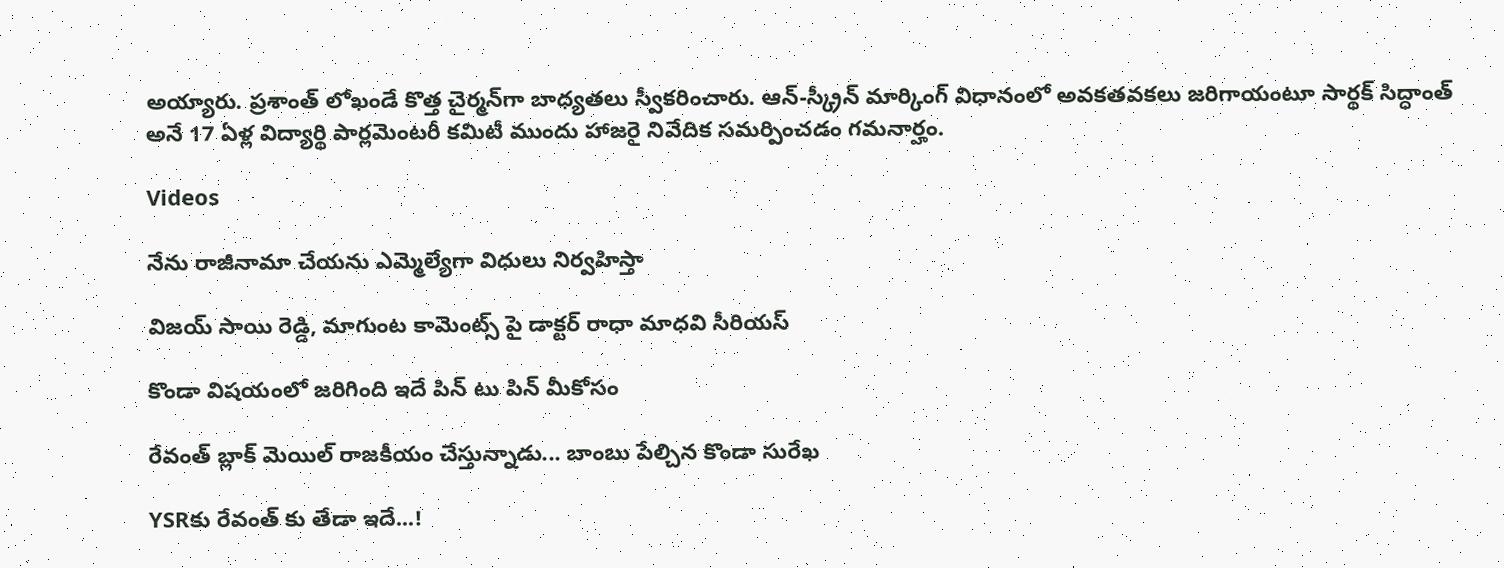అయ్యారు. ప్రశాంత్ లోఖండే కొత్త చైర్మన్‌గా బాధ్యతలు స్వీకరించారు. ఆన్-స్క్రీన్ మార్కింగ్ విధానంలో అవకతవకలు జరిగాయంటూ సార్థక్ సిద్ధాంత్ అనే 17 ఏళ్ల విద్యార్థి పార్లమెంటరీ కమిటీ ముందు హాజరై నివేదిక సమర్పించడం గమనార్హం.

Videos

నేను రాజీనామా చేయను ఎమ్మెల్యేగా విధులు నిర్వహిస్తా

విజయ్ సాయి రెడ్డి, మాగుంట కామెంట్స్ పై డాక్టర్ రాధా మాధవి సీరియస్

కొండా విషయంలో జరిగింది ఇదే పిన్ టు పిన్ మీకోసం

రేవంత్ బ్లాక్ మెయిల్ రాజకీయం చేస్తున్నాడు... బాంబు పేల్చిన కొండా సురేఖ

YSRకు రేవంత్ కు తేడా ఇదే...!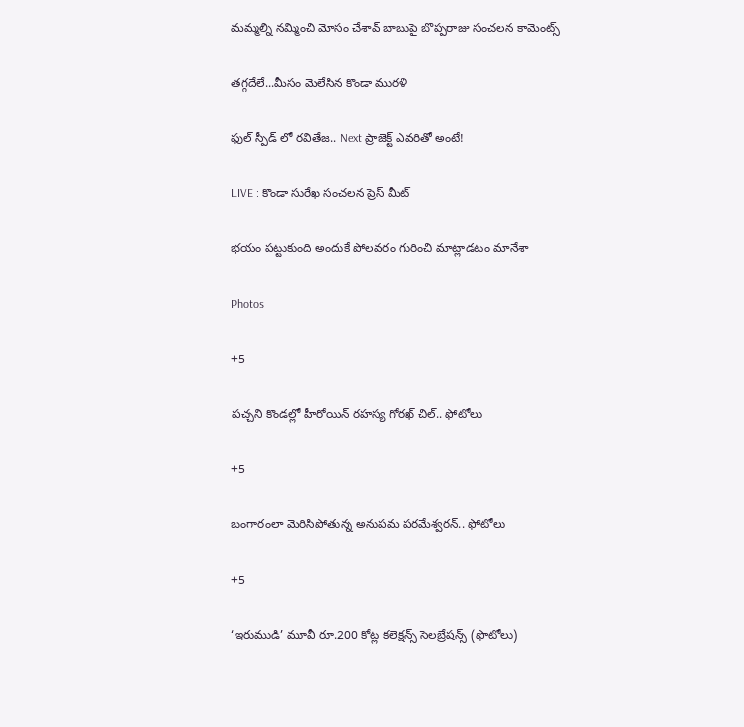మమ్మల్ని నమ్మించి మోసం చేశావ్ బాబుపై బొప్పరాజు సంచలన కామెంట్స్

తగ్గదేలే...మీసం మెలేసిన కొండా మురళి

ఫుల్ స్పీడ్ లో రవితేజ.. Next ప్రాజెక్ట్ ఎవరితో అంటే!

LIVE : కొండా సురేఖ సంచలన ప్రెస్ మీట్

భయం పట్టుకుంది అందుకే పోలవరం గురించి మాట్లాడటం మానేశా

Photos

+5

పచ్చని కొండల్లో హీరోయిన్ రహస్య గోరఖ్ చిల్.. ఫోటోలు

+5

బంగారంలా మెరిసిపోతున్న అనుపమ పరమేశ్వరన్.. ఫోటోలు

+5

‘ఇరుముడి’ మూవీ రూ.200 కోట్ల కలెక్షన్స్ సెలబ్రేషన్స్ (ఫొటోలు)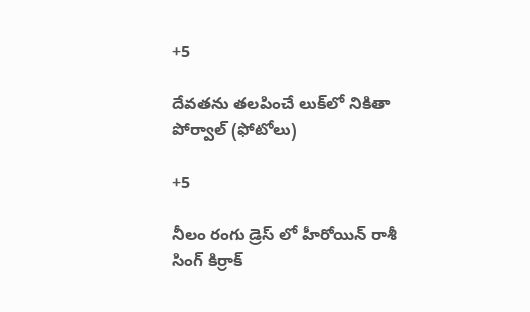+5

దేవతను తలపించే లుక్‌లో నికితా పోర్వాల్‌ (ఫోటోలు)

+5

నీలం రంగు డ్రెస్ లో హీరోయిన్ రాశీ సింగ్ కిర్రాక్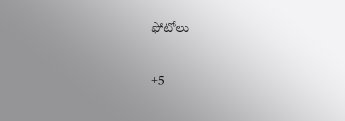ఫోటోలు

+5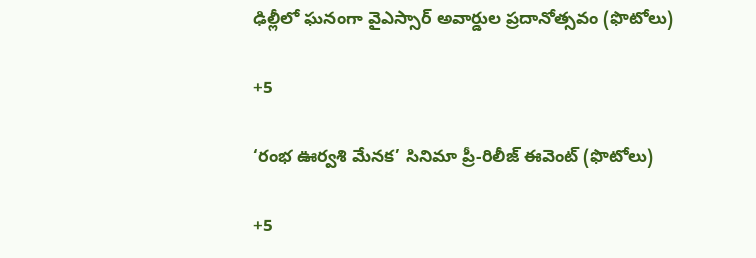ఢిల్లీలో ఘనంగా వైఎస్సార్‌ అవార్డుల ప్రదానోత్సవం (ఫొటోలు)

+5

‘రంభ ఊర్వశి మేనక’ సినిమా ప్రీ-రిలీజ్ ఈవెంట్‌ (ఫొటోలు)

+5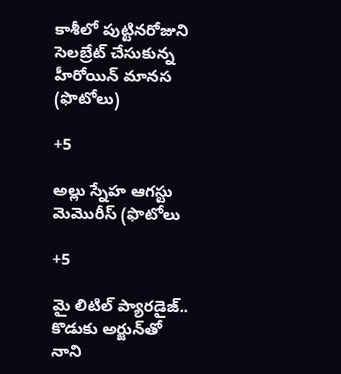కాశీలో పుట్టినరోజుని సెలబ్రేట్ చేసుకున్న హీరోయిన్ మానస (ఫొటోలు)

+5

అల్లు స్నేహ ఆగస్టు మెమొరీస్ (ఫొటోలు

+5

మై లిటిల్ ప్యారడైజ్‌.. కొడుకు అర్జున్‌తో నాని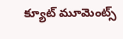క్యూట్ మూమెంట్స్‌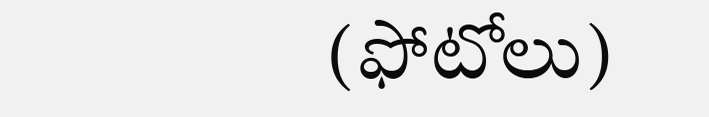(ఫోటోలు)